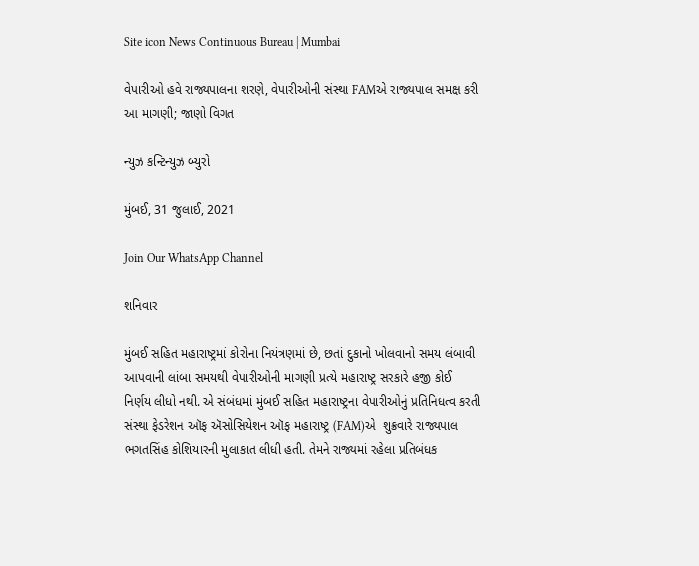Site icon News Continuous Bureau | Mumbai

વેપારીઓ હવે રાજ્યપાલના શરણે, વેપારીઓની સંસ્થા FAMએ રાજ્યપાલ સમક્ષ કરી આ માગણી; જાણો વિગત

ન્યુઝ કન્ટિન્યુઝ બ્યુરો

મુંબઈ, 31 જુલાઈ, 2021

Join Our WhatsApp Channel

શનિવાર

મુંબઈ સહિત મહારાષ્ટ્રમાં કોરોના નિયંત્રણમાં છે, છતાં દુકાનો ખોલવાનો સમય લંબાવી આપવાની લાંબા સમયથી વેપારીઓની માગણી પ્રત્યે મહારાષ્ટ્ર સરકારે હજી કોઈ નિર્ણય લીધો નથી. એ સંબંધમાં મુંબઈ સહિત મહારાષ્ટ્રના વેપારીઓનું પ્રતિનિધત્વ કરતી સંસ્થા ફેડરેશન ઑફ ઍસોસિયેશન ઑફ મહારાષ્ટ્ર (FAM)એ  શુક્રવારે રાજ્યપાલ ભગતસિંહ કોશિયારની મુલાકાત લીધી હતી. તેમને રાજ્યમાં રહેલા પ્રતિબંધક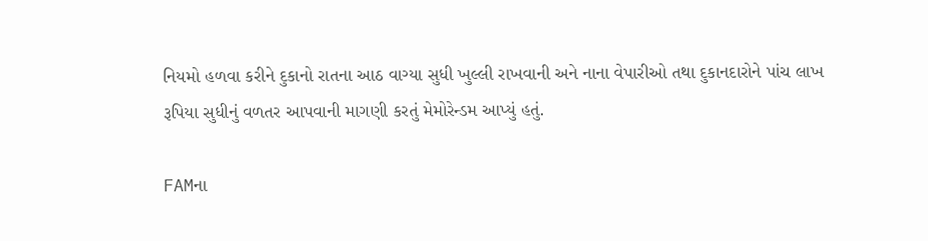નિયમો હળવા કરીને દુકાનો રાતના આઠ વાગ્યા સુધી ખુલ્લી રાખવાની અને નાના વેપારીઓ તથા દુકાનદારોને પાંચ લાખ રૂપિયા સુધીનું વળતર આપવાની માગણી કરતું મેમોરેન્ડમ આપ્યું હતું.

FAMના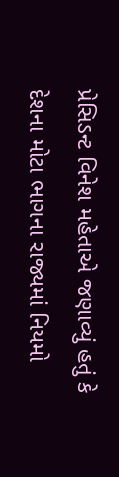પ્રેસિડન્ટ વિનેશ મહેતાએ જણાવ્યું હતું કે દેશના મોટા ભાગના રાજ્યમાં નિયમો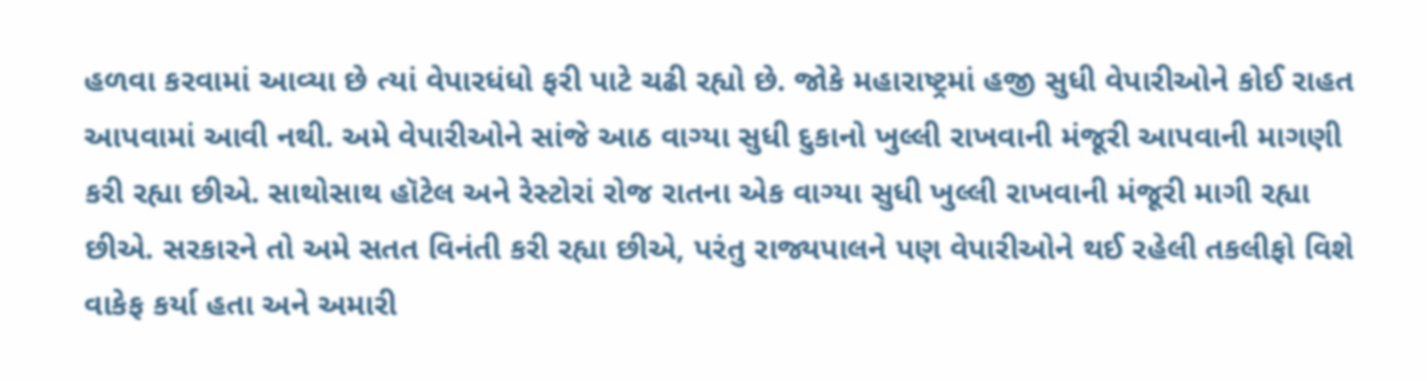હળવા કરવામાં આવ્યા છે ત્યાં વેપારધંધો ફરી પાટે ચઢી રહ્યો છે. જોકે મહારાષ્ટ્રમાં હજી સુધી વેપારીઓને કોઈ રાહત આપવામાં આવી નથી. અમે વેપારીઓને સાંજે આઠ વાગ્યા સુધી દુકાનો ખુલ્લી રાખવાની મંજૂરી આપવાની માગણી કરી રહ્યા છીએ. સાથોસાથ હૉટેલ અને રેસ્ટોરાં રોજ રાતના એક વાગ્યા સુધી ખુલ્લી રાખવાની મંજૂરી માગી રહ્યા છીએ. સરકારને તો અમે સતત વિનંતી કરી રહ્યા છીએ, પરંતુ રાજ્યપાલને પણ વેપારીઓને થઈ રહેલી તકલીફો વિશે વાકેફ કર્યા હતા અને અમારી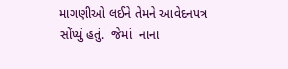માગણીઓ લઈને તેમને આવેદનપત્ર સોંપ્યું હતું.  જેમાં  નાના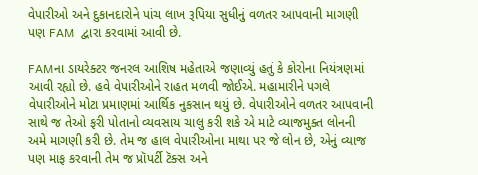વેપારીઓ અને દુકાનદારોને પાંચ લાખ રૂપિયા સુધીનું વળતર આપવાની માગણી પણ FAM  દ્વારા કરવામાં આવી છે.

FAMના ડાયરેક્ટર જનરલ આશિષ મહેતાએ જણાવ્યું હતું કે કોરોના નિયંત્રણમાં આવી રહ્યો છે. હવે વેપારીઓને રાહત મળવી જોઈએ. મહામારીને પગલે વેપારીઓને મોટા પ્રમાણમાં આર્થિક નુકસાન થયું છે. વેપારીઓને વળતર આપવાની સાથે જ તેઓ ફરી પોતાનો વ્યવસાય ચાલુ કરી શકે એ માટે વ્યાજમુક્ત લોનની અમે માગણી કરી છે. તેમ જ હાલ વેપારીઓના માથા પર જે લોન છે, એનું વ્યાજ પણ માફ કરવાની તેમ જ પ્રૉપર્ટી ટૅક્સ અને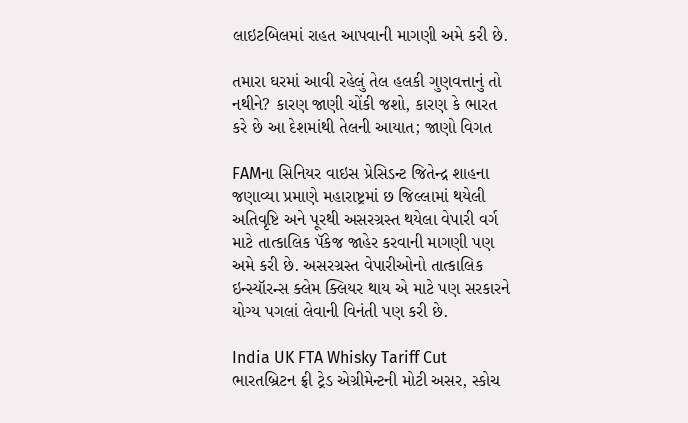લાઇટબિલમાં રાહત આપવાની માગણી અમે કરી છે.

તમારા ઘરમાં આવી રહેલું તેલ હલકી ગુણવત્તાનું તો નથીને? કારણ જાણી ચોંકી જશો, કારણ કે ભારત કરે છે આ દેશમાંથી તેલની આયાત; જાણો વિગત

FAMના સિનિયર વાઇસ પ્રેસિડન્ટ જિતેન્દ્ર શાહના જણાવ્યા પ્રમાણે મહારાષ્ટ્રમાં છ જિલ્લામાં થયેલી અતિવૃષ્ટિ અને પૂરથી અસરગ્રસ્ત થયેલા વેપારી વર્ગ માટે તાત્કાલિક પૅકેજ જાહેર કરવાની માગણી પણ અમે કરી છે. અસરગ્રસ્ત વેપારીઓનો તાત્કાલિક ઇન્સ્યૉરન્સ ક્લેમ ક્લિયર થાય એ માટે પણ સરકારને યોગ્ય પગલાં લેવાની વિનંતી પણ કરી છે.

India UK FTA Whisky Tariff Cut ભારતબ્રિટન ફ્રી ટ્રેડ એગ્રીમેન્ટની મોટી અસર, સ્કોચ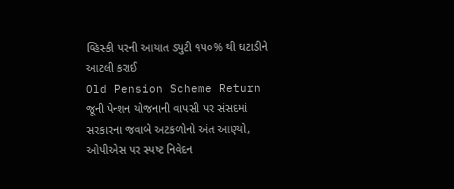વ્હિસ્કી પરની આયાત ડ્યુટી ૧૫૦% થી ઘટાડીને આટલી કરાઈ
Old Pension Scheme Return જૂની પેન્શન યોજનાની વાપસી પર સંસદમાં સરકારના જવાબે અટકળોનો અંત આણ્યો, ઓપીએસ પર સ્પષ્ટ નિવેદન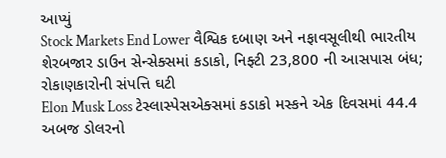આપ્યું
Stock Markets End Lower વૈશ્વિક દબાણ અને નફાવસૂલીથી ભારતીય શેરબજાર ડાઉન સેન્સેક્સમાં કડાકો, નિફ્ટી 23,800 ની આસપાસ બંધ; રોકાણકારોની સંપત્તિ ઘટી
Elon Musk Loss ટેસ્લાસ્પેસએક્સમાં કડાકો મસ્કને એક દિવસમાં 44.4 અબજ ડોલરનો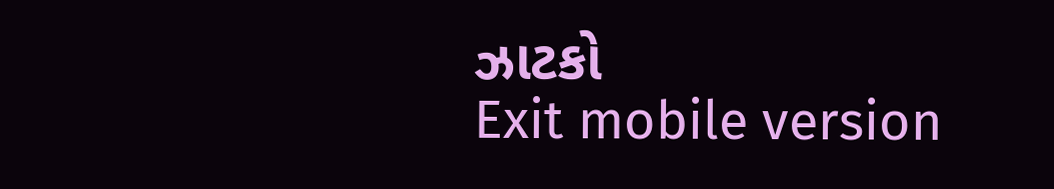ઝાટકો
Exit mobile version